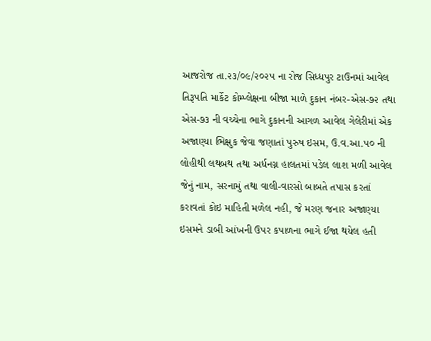આજરોજ તા.૨૩/૦૯/૨૦૨૫ ના રોજ સિધ્ધપુર ટાઉનમાં આવેલ તિરૂપતિ માર્કેટ કોમ્પ્લેક્ષના બીજા માળે દુકાન નંબર-એસ-૭૨ તથા એસ-૭૩ ની વચ્ચેના ભાગે દુકાનની આગળ આવેલ ગેલેરીમાં એક અજાણ્યા ભિક્ષુક જેવા જણાતાં પુરુષ ઇસમ, ઉ.વ.આ.૫૦ ની લોહીથી લથબથ તથા અર્ધનગ્ન હાલતમાં પડેલ લાશ મળી આવેલ જેનું નામ, સરનામું તથા વાલી-વારસો બાબતે તપાસ કરતાં કરાવતાં કોઇ માહિતી મળેલ નહી, જે મરણ જનાર અજાણ્યા ઇસમને ડાબી આંખની ઉપર કપાળના ભાગે ઈજા થયેલ હતી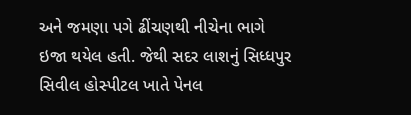અને જમણા પગે ઢીંચણથી નીચેના ભાગે ઇજા થયેલ હતી. જેથી સદર લાશનું સિધ્ધપુર સિવીલ હોસ્પીટલ ખાતે પેનલ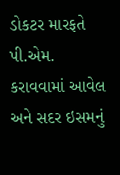ડોકટર મારફતે પી.એમ. કરાવવામાં આવેલ અને સદર ઇસમનું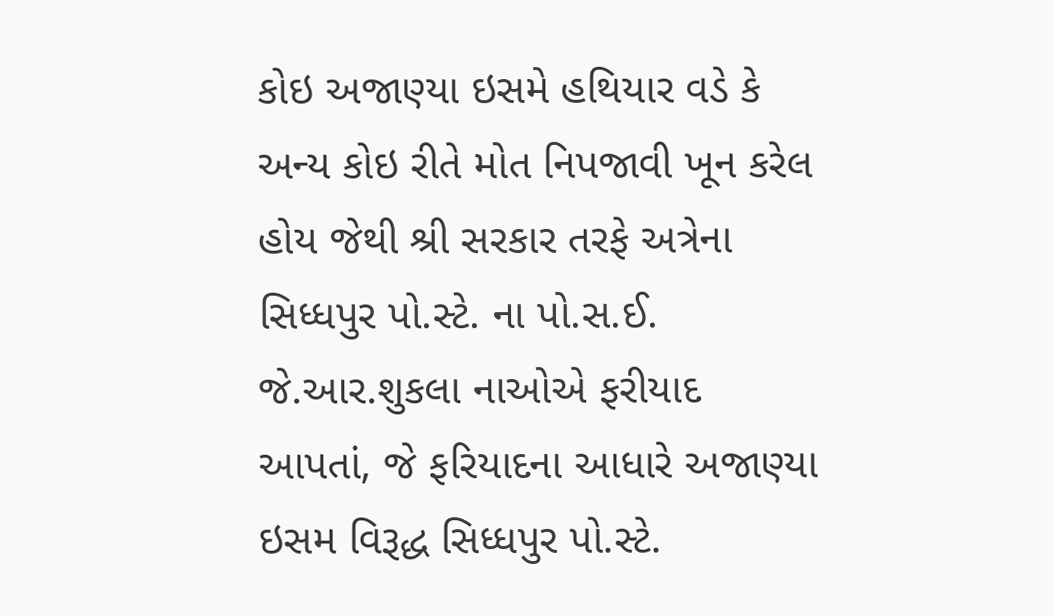કોઇ અજાણ્યા ઇસમે હથિયાર વડે કે અન્ય કોઇ રીતે મોત નિપજાવી ખૂન કરેલ હોય જેથી શ્રી સરકાર તરફે અત્રેના સિધ્ધપુર પો.સ્ટે. ના પો.સ.ઈ. જે.આર.શુકલા નાઓએ ફરીયાદ આપતાં, જે ફરિયાદના આધારે અજાણ્યા ઇસમ વિરૂદ્ધ સિધ્ધપુર પો.સ્ટે.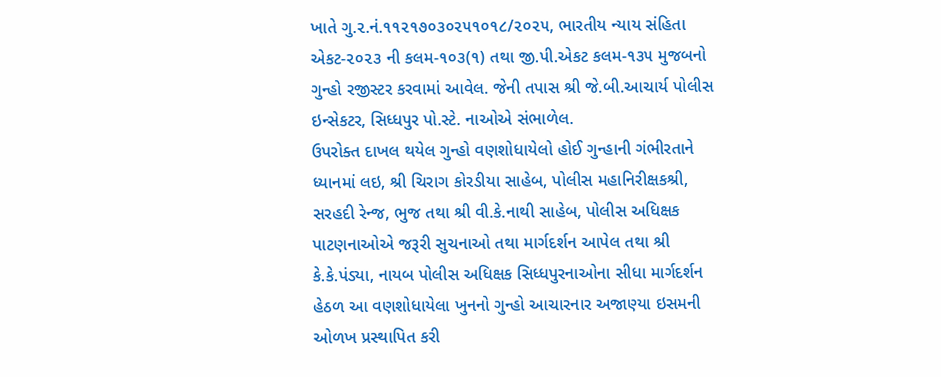ખાતે ગુ.૨.નં.૧૧૨૧૭૦૩૦૨૫૧૦૧૮/૨૦૨૫, ભારતીય ન્યાય સંહિતા એકટ-૨૦૨૩ ની કલમ-૧૦૩(૧) તથા જી.પી.એકટ કલમ-૧૩૫ મુજબનો ગુન્હો રજીસ્ટર કરવામાં આવેલ. જેની તપાસ શ્રી જે.બી.આચાર્ય પોલીસ ઇન્સેકટર, સિધ્ધપુર પો.સ્ટે. નાઓએ સંભાળેલ.
ઉપરોક્ત દાખલ થયેલ ગુન્હો વણશોધાયેલો હોઈ ગુન્હાની ગંભીરતાને ધ્યાનમાં લઇ, શ્રી ચિરાગ કોરડીયા સાહેબ, પોલીસ મહાનિરીક્ષકશ્રી, સરહદી રેન્જ, ભુજ તથા શ્રી વી.કે.નાથી સાહેબ, પોલીસ અધિક્ષક પાટણનાઓએ જરૂરી સુચનાઓ તથા માર્ગદર્શન આપેલ તથા શ્રી કે.કે.પંડ્યા, નાયબ પોલીસ અધિક્ષક સિધ્ધપુરનાઓના સીધા માર્ગદર્શન હેઠળ આ વણશોધાયેલા ખુનનો ગુન્હો આચારનાર અજાણ્યા ઇસમની ઓળખ પ્રસ્થાપિત કરી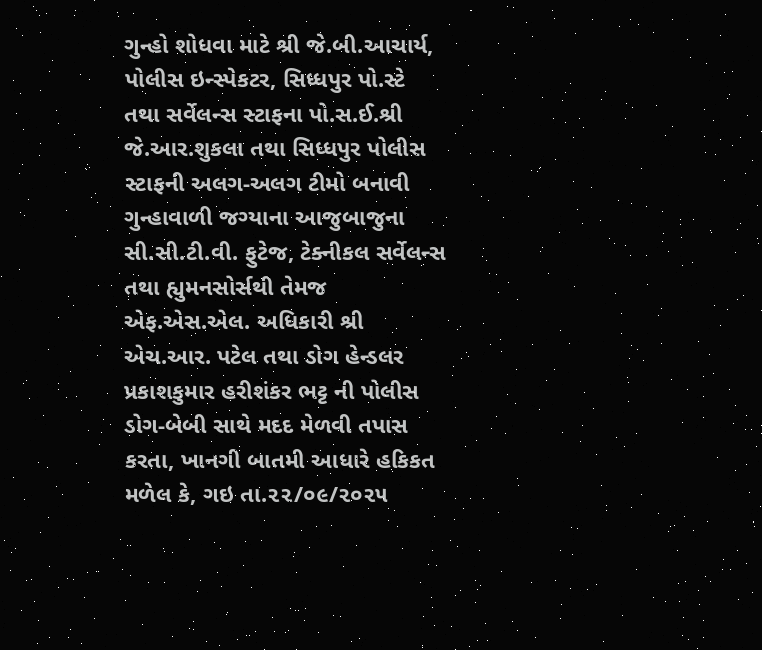ગુન્હો શોધવા માટે શ્રી જે.બી.આચાર્ય, પોલીસ ઇન્સ્પેકટર, સિધ્ધપુર પો.સ્ટે તથા સર્વેલન્સ સ્ટાફના પો.સ.ઈ.શ્રી જે.આર.શુકલા તથા સિધ્ધપુર પોલીસ સ્ટાફની અલગ-અલગ ટીમો બનાવી ગુન્હાવાળી જગ્યાના આજુબાજુના સી.સી.ટી.વી. ફુટેજ, ટેક્નીકલ સર્વેલન્સ તથા હ્યુમનસોર્સથી તેમજ એફ.એસ.એલ. અધિકારી શ્રી એચ.આર. પટેલ તથા ડોગ હેન્ડલર પ્રકાશકુમાર હરીશંકર ભટ્ટ ની પોલીસ ડોગ-બેબી સાથે મદદ મેળવી તપાસ કરતા, ખાનગી બાતમી આધારે હકિકત મળેલ કે, ગઇ તા.૨૨/૦૯/૨૦૨૫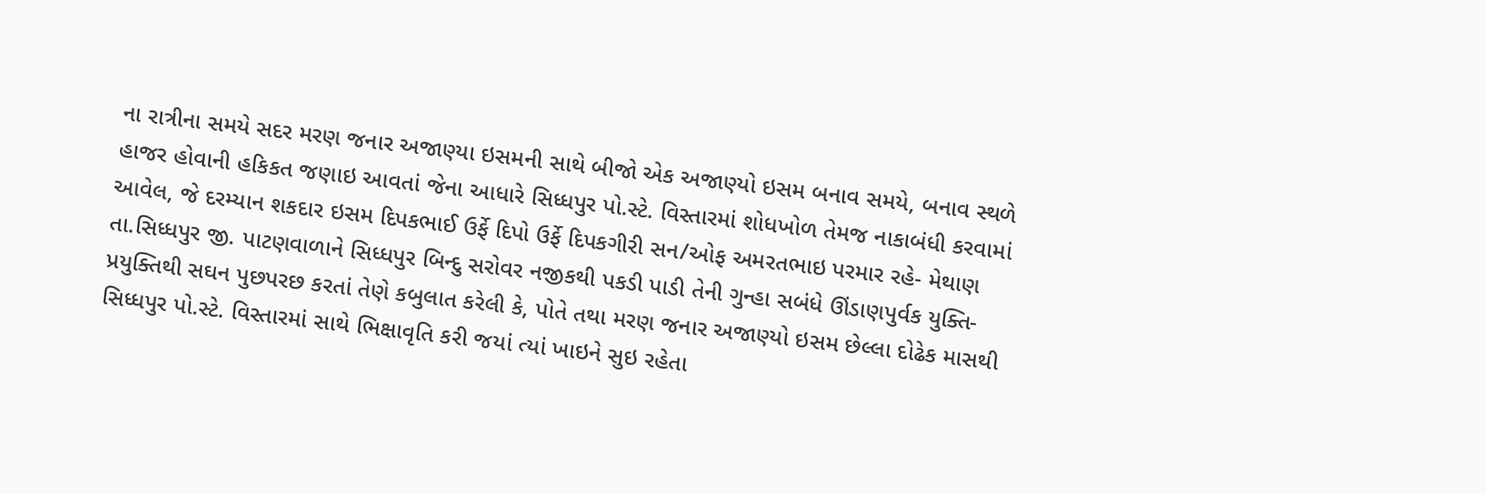ના રાત્રીના સમયે સદર મરણ જનાર અજાણ્યા ઇસમની સાથે બીજો એક અજાણ્યો ઇસમ બનાવ સમયે, બનાવ સ્થળે હાજર હોવાની હકિકત જણાઇ આવતાં જેના આધારે સિધ્ધપુર પો.સ્ટે. વિસ્તારમાં શોધખોળ તેમજ નાકાબંધી કરવામાં આવેલ, જે દરમ્યાન શકદાર ઇસમ દિપકભાઈ ઉર્ફે દિપો ઉર્ફે દિપકગીરી સન/ઓફ અમરતભાઇ પરમાર રહે- મેથાણ તા.સિધ્ધપુર જી. પાટણવાળાને સિધ્ધપુર બિન્દુ સરોવર નજીકથી પકડી પાડી તેની ગુન્હા સબંધે ઊંડાણપુર્વક યુક્તિ-પ્રયુક્તિથી સઘન પુછપરછ કરતાં તેણે કબુલાત કરેલી કે, પોતે તથા મરણ જનાર અજાણ્યો ઇસમ છેલ્લા દોઢેક માસથી સિધ્ધપુર પો.સ્ટે. વિસ્તારમાં સાથે ભિક્ષાવૃતિ કરી જયાં ત્યાં ખાઇને સુઇ રહેતા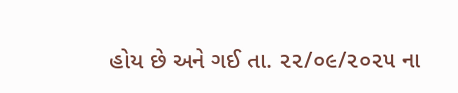હોય છે અને ગઈ તા. ૨૨/૦૯/૨૦૨૫ ના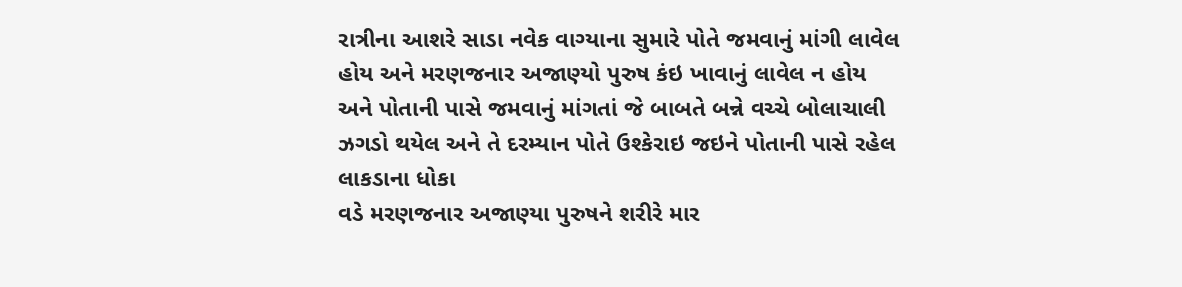રાત્રીના આશરે સાડા નવેક વાગ્યાના સુમારે પોતે જમવાનું માંગી લાવેલ હોય અને મરણજનાર અજાણ્યો પુરુષ કંઇ ખાવાનું લાવેલ ન હોય અને પોતાની પાસે જમવાનું માંગતાં જે બાબતે બન્ને વચ્ચે બોલાચાલી ઝગડો થયેલ અને તે દરમ્યાન પોતે ઉશ્કેરાઇ જઇને પોતાની પાસે રહેલ લાકડાના ધોકા
વડે મરણજનાર અજાણ્યા પુરુષને શરીરે માર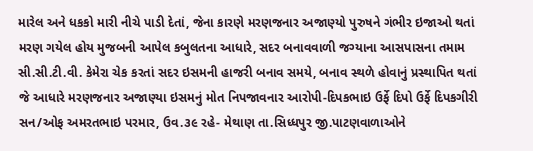મારેલ અને ધકકો મારી નીચે પાડી દેતાં, જેના કારણે મરણજનાર અજાણ્યો પુરુષને ગંભીર ઇજાઓ થતાં મરણ ગયેલ હોય મુજબની આપેલ કબુલતના આધારે, સદર બનાવવાળી જગ્યાના આસપાસના તમામ સી.સી.ટી.વી. કેમેરા ચેક કરતાં સદર ઇસમની હાજરી બનાવ સમયે, બનાવ સ્થળે હોવાનું પ્રસ્થાપિત થતાં જે આધારે મરણજનાર અજાણ્યા ઇસમનું મોત નિપજાવનાર આરોપી-દિપકભાઇ ઉર્ફે દિપો ઉર્ફે દિપકગીરી સન/ઓફ અમરતભાઇ પરમાર, ઉવ.૩૯ રહે- મેથાણ તા.સિધ્ધપુર જી.પાટણવાળાઓને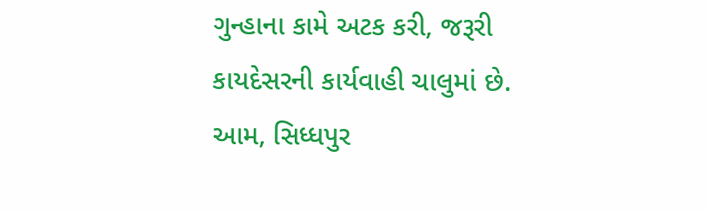ગુન્હાના કામે અટક કરી, જરૂરી કાયદેસરની કાર્યવાહી ચાલુમાં છે.
આમ, સિધ્ધપુર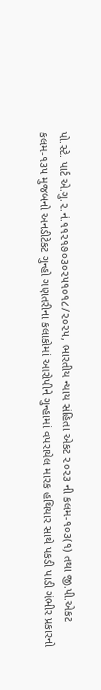પો.સ્ટે. પાર્ટ એ.ગુ.૨.નં.૧૧૨૧૭૦૩૦૨૫૧૦૧૮/૨૦૨૫, ભારતીય ન્યાય સંહિતા એકટ ૨૦૨૩ ની કલમ-૧૦૩(૧) તથા જી.પી.એકટ કલમ-૧૩૫ મુજબનો અનડીટેકટ ગુન્હો ગણતરીના કલાકોમાં આરોપીને ગુન્હામાં વપરાયેલ મારક હથિયાર સાથે પકડી પાડી ગંભીર પ્રકારનો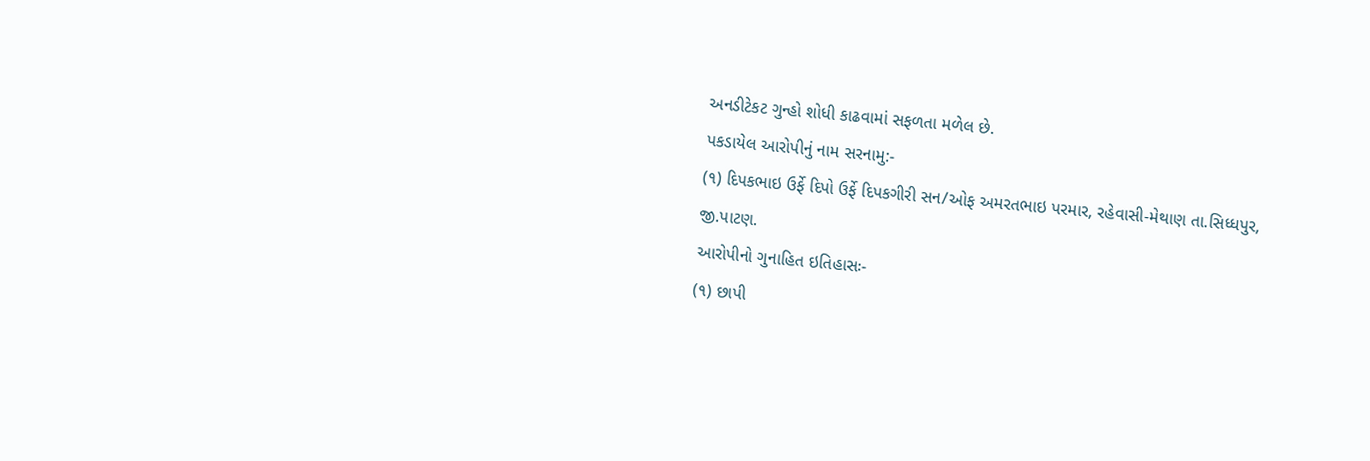અનડીટેકટ ગુન્હો શોધી કાઢવામાં સફળતા મળેલ છે.
પકડાયેલ આરોપીનું નામ સરનામુ:-
(૧) દિપકભાઇ ઉર્ફે દિપો ઉર્ફે દિપકગીરી સન/ઓફ અમરતભાઇ પરમાર, રહેવાસી-મેથાણ તા.સિધ્ધપુર, જી.પાટણ.
આરોપીનો ગુનાહિત ઇતિહાસઃ-
(૧) છાપી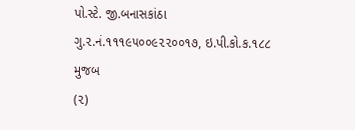પો.સ્ટે. જી.બનાસકાંઠા ગુ.૨.નં.૧૧૧૯૫૦૦૯૨૨૦૦૧૭, ઇ.પી.કો.ક.૧૮૮ મુજબ
(૨)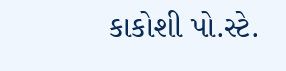કાકોશી પો.સ્ટે.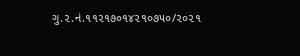ગુ.૨.નં.૧૧૨૧૭૦૧૪૨૧૦૭૫૦/૨૦૨૧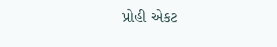પ્રોહી એકટ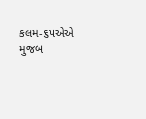કલમ-૬૫એએ મુજબ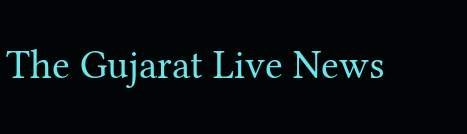The Gujarat Live News